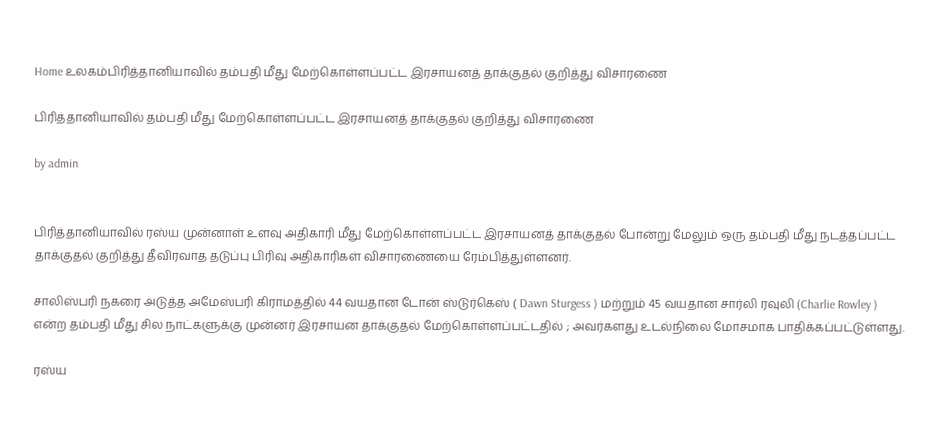Home உலகம்பிரித்தானியாவில் தம்பதி மீது மேற்கொள்ளப்பட்ட இரசாயனத் தாக்குதல் குறித்து விசாரணை

பிரித்தானியாவில் தம்பதி மீது மேற்கொள்ளப்பட்ட இரசாயனத் தாக்குதல் குறித்து விசாரணை

by admin


பிரித்தானியாவில் ரஸ்ய முன்னாள் உளவு அதிகாரி மீது மேற்கொள்ளப்பட்ட இரசாயனத் தாக்குதல் போன்று மேலும் ஒரு தம்பதி மீது நடத்தப்பட்ட தாக்குதல் குறித்து தீவிரவாத தடுப்பு பிரிவு அதிகாரிகள் விசாரணையை ரேம்பித்துள்ளனர்.

சாலிஸ்பரி நகரை அடுத்த அமேஸ்பரி கிராமத்தில் 44 வயதான டோன் ஸ்டுர்கெஸ் ( Dawn Sturgess ) மற்றும் 45 வயதான சார்லி ரவுலி (Charlie Rowley ) என்ற தம்பதி மீது சில நாட்களுக்கு முன்னர் இரசாயன தாக்குதல் மேற்கொள்ளப்பட்டதில் ; அவர்களது உடல்நிலை மோசமாக பாதிக்கப்பட்டுள்ளது.

ரஸ்ய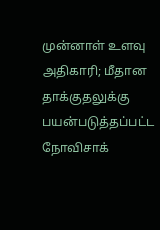முன்னாள் உளவு அதிகாரி; மீதான தாக்குதலுக்கு பயன்படுத்தப்பட்ட நோவிசாக்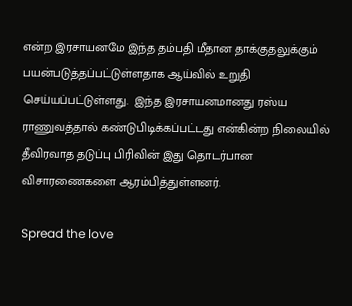என்ற இரசாயனமே இந்த தம்பதி மீதான தாக்குதலுக்கும் பயன்படுத்தப்பட்டுள்ளதாக ஆய்வில் உறுதி செய்யப்பட்டுள்ளது.  இந்த இரசாயனமானது ரஸ்ய ராணுவத்தால் கண்டுபிடிக்கப்பட்டது என்கின்ற நிலையில் தீவிரவாத தடுப்பு பிரிவின் இது தொடர்பான விசாரணைகளை ஆரம்பித்துள்ளனர்.

Spread the love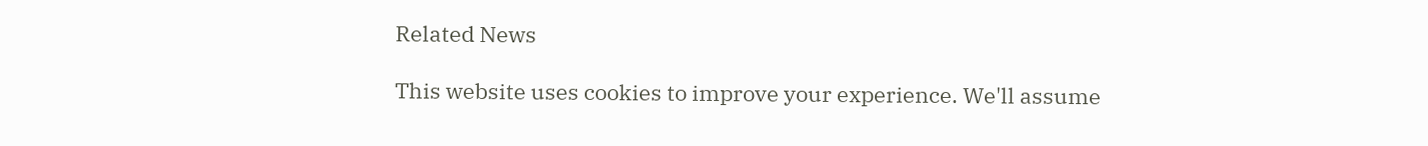Related News

This website uses cookies to improve your experience. We'll assume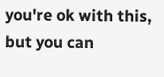you're ok with this, but you can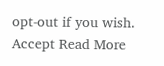opt-out if you wish. Accept Read More